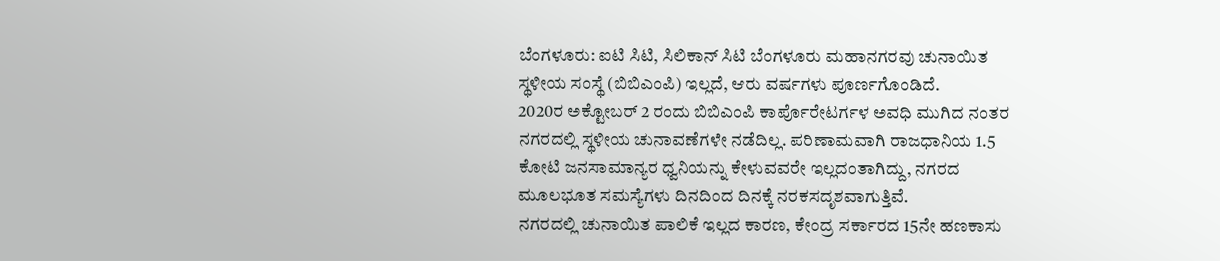ಬೆಂಗಳೂರು: ಐಟಿ ಸಿಟಿ, ಸಿಲಿಕಾನ್ ಸಿಟಿ ಬೆಂಗಳೂರು ಮಹಾನಗರವು ಚುನಾಯಿತ ಸ್ಥಳೀಯ ಸಂಸ್ಥೆ (ಬಿಬಿಎಂಪಿ) ಇಲ್ಲದೆ, ಆರು ವರ್ಷಗಳು ಪೂರ್ಣಗೊಂಡಿದೆ.
2020ರ ಅಕ್ಟೋಬರ್ 2 ರಂದು ಬಿಬಿಎಂಪಿ ಕಾರ್ಪೊರೇಟರ್ಗಳ ಅವಧಿ ಮುಗಿದ ನಂತರ ನಗರದಲ್ಲಿ ಸ್ಥಳೀಯ ಚುನಾವಣೆಗಳೇ ನಡೆದಿಲ್ಲ. ಪರಿಣಾಮವಾಗಿ ರಾಜಧಾನಿಯ 1.5 ಕೋಟಿ ಜನಸಾಮಾನ್ಯರ ಧ್ವನಿಯನ್ನು ಕೇಳುವವರೇ ಇಲ್ಲದಂತಾಗಿದ್ದು, ನಗರದ ಮೂಲಭೂತ ಸಮಸ್ಯೆಗಳು ದಿನದಿಂದ ದಿನಕ್ಕೆ ನರಕಸದೃಶವಾಗುತ್ತಿವೆ.
ನಗರದಲ್ಲಿ ಚುನಾಯಿತ ಪಾಲಿಕೆ ಇಲ್ಲದ ಕಾರಣ, ಕೇಂದ್ರ ಸರ್ಕಾರದ 15ನೇ ಹಣಕಾಸು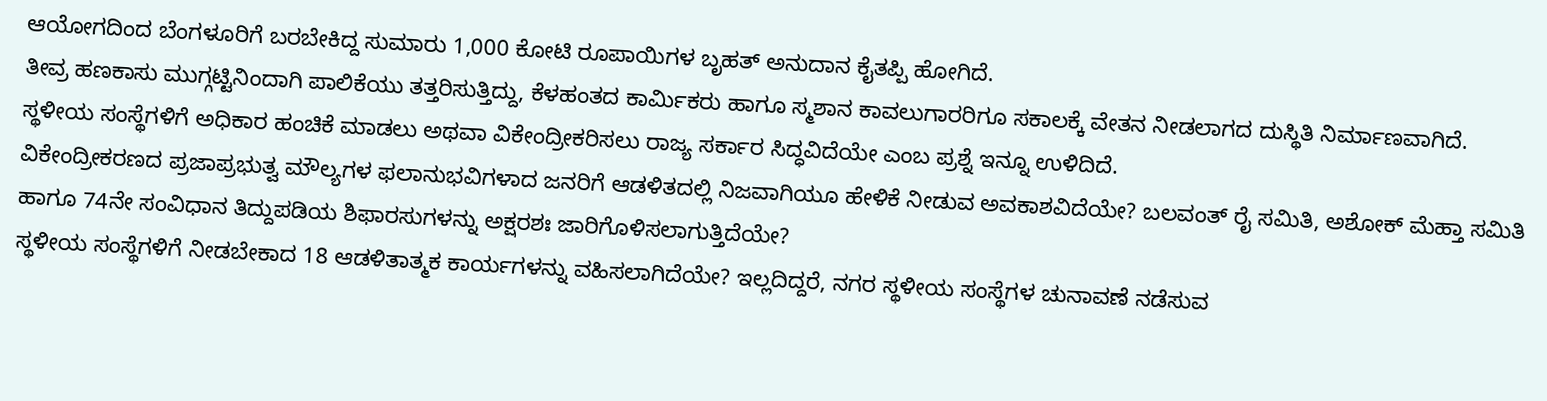ಆಯೋಗದಿಂದ ಬೆಂಗಳೂರಿಗೆ ಬರಬೇಕಿದ್ದ ಸುಮಾರು 1,000 ಕೋಟಿ ರೂಪಾಯಿಗಳ ಬೃಹತ್ ಅನುದಾನ ಕೈತಪ್ಪಿ ಹೋಗಿದೆ.
ತೀವ್ರ ಹಣಕಾಸು ಮುಗ್ಗಟ್ಟಿನಿಂದಾಗಿ ಪಾಲಿಕೆಯು ತತ್ತರಿಸುತ್ತಿದ್ದು, ಕೆಳಹಂತದ ಕಾರ್ಮಿಕರು ಹಾಗೂ ಸ್ಮಶಾನ ಕಾವಲುಗಾರರಿಗೂ ಸಕಾಲಕ್ಕೆ ವೇತನ ನೀಡಲಾಗದ ದುಸ್ಥಿತಿ ನಿರ್ಮಾಣವಾಗಿದೆ.
ಸ್ಥಳೀಯ ಸಂಸ್ಥೆಗಳಿಗೆ ಅಧಿಕಾರ ಹಂಚಿಕೆ ಮಾಡಲು ಅಥವಾ ವಿಕೇಂದ್ರೀಕರಿಸಲು ರಾಜ್ಯ ಸರ್ಕಾರ ಸಿದ್ಧವಿದೆಯೇ ಎಂಬ ಪ್ರಶ್ನೆ ಇನ್ನೂ ಉಳಿದಿದೆ.
ವಿಕೇಂದ್ರೀಕರಣದ ಪ್ರಜಾಪ್ರಭುತ್ವ ಮೌಲ್ಯಗಳ ಫಲಾನುಭವಿಗಳಾದ ಜನರಿಗೆ ಆಡಳಿತದಲ್ಲಿ ನಿಜವಾಗಿಯೂ ಹೇಳಿಕೆ ನೀಡುವ ಅವಕಾಶವಿದೆಯೇ? ಬಲವಂತ್ ರೈ ಸಮಿತಿ, ಅಶೋಕ್ ಮೆಹ್ತಾ ಸಮಿತಿ ಹಾಗೂ 74ನೇ ಸಂವಿಧಾನ ತಿದ್ದುಪಡಿಯ ಶಿಫಾರಸುಗಳನ್ನು ಅಕ್ಷರಶಃ ಜಾರಿಗೊಳಿಸಲಾಗುತ್ತಿದೆಯೇ?
ಸ್ಥಳೀಯ ಸಂಸ್ಥೆಗಳಿಗೆ ನೀಡಬೇಕಾದ 18 ಆಡಳಿತಾತ್ಮಕ ಕಾರ್ಯಗಳನ್ನು ವಹಿಸಲಾಗಿದೆಯೇ? ಇಲ್ಲದಿದ್ದರೆ, ನಗರ ಸ್ಥಳೀಯ ಸಂಸ್ಥೆಗಳ ಚುನಾವಣೆ ನಡೆಸುವ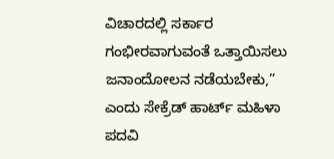ವಿಚಾರದಲ್ಲಿ ಸರ್ಕಾರ ಗಂಭೀರವಾಗುವಂತೆ ಒತ್ತಾಯಿಸಲು ಜನಾಂದೋಲನ ನಡೆಯಬೇಕು,” ಎಂದು ಸೇಕ್ರೆಡ್ ಹಾರ್ಟ್ ಮಹಿಳಾ ಪದವಿ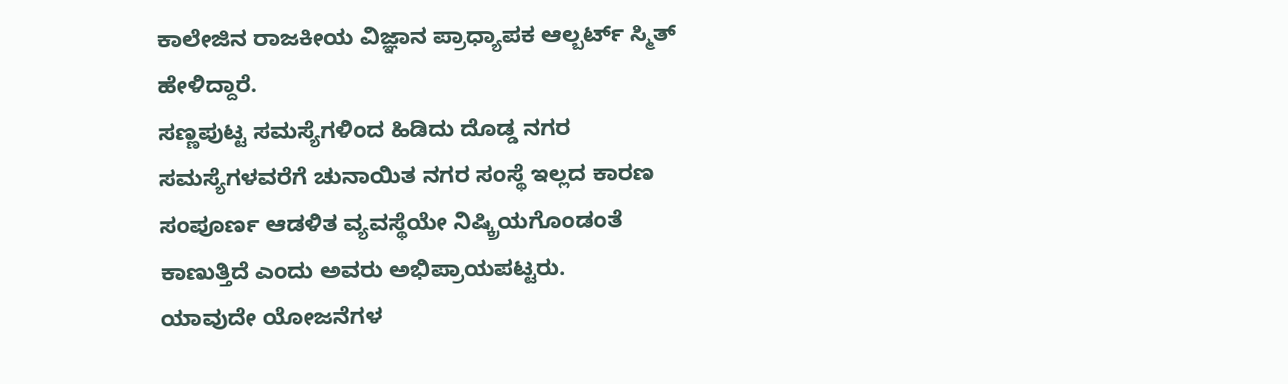ಕಾಲೇಜಿನ ರಾಜಕೀಯ ವಿಜ್ಞಾನ ಪ್ರಾಧ್ಯಾಪಕ ಆಲ್ಬರ್ಟ್ ಸ್ಮಿತ್ ಹೇಳಿದ್ದಾರೆ.
ಸಣ್ಣಪುಟ್ಟ ಸಮಸ್ಯೆಗಳಿಂದ ಹಿಡಿದು ದೊಡ್ಡ ನಗರ ಸಮಸ್ಯೆಗಳವರೆಗೆ ಚುನಾಯಿತ ನಗರ ಸಂಸ್ಥೆ ಇಲ್ಲದ ಕಾರಣ ಸಂಪೂರ್ಣ ಆಡಳಿತ ವ್ಯವಸ್ಥೆಯೇ ನಿಷ್ಕ್ರಿಯಗೊಂಡಂತೆ ಕಾಣುತ್ತಿದೆ ಎಂದು ಅವರು ಅಭಿಪ್ರಾಯಪಟ್ಟರು.
ಯಾವುದೇ ಯೋಜನೆಗಳ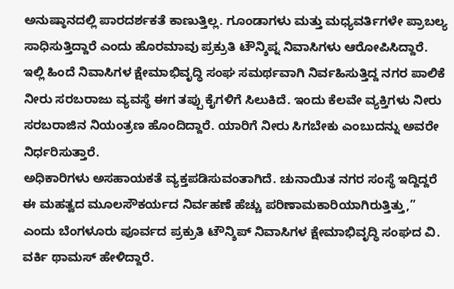ಅನುಷ್ಠಾನದಲ್ಲಿ ಪಾರದರ್ಶಕತೆ ಕಾಣುತ್ತಿಲ್ಲ. ಗೂಂಡಾಗಳು ಮತ್ತು ಮಧ್ಯವರ್ತಿಗಳೇ ಪ್ರಾಬಲ್ಯ ಸಾಧಿಸುತ್ತಿದ್ದಾರೆ ಎಂದು ಹೊರಮಾವು ಪ್ರಕ್ರುತಿ ಟೌನ್ಶಿಪ್ನ ನಿವಾಸಿಗಳು ಆರೋಪಿಸಿದ್ದಾರೆ.
ಇಲ್ಲಿ ಹಿಂದೆ ನಿವಾಸಿಗಳ ಕ್ಷೇಮಾಭಿವೃದ್ಧಿ ಸಂಘ ಸಮರ್ಥವಾಗಿ ನಿರ್ವಹಿಸುತ್ತಿದ್ದ ನಗರ ಪಾಲಿಕೆ ನೀರು ಸರಬರಾಜು ವ್ಯವಸ್ಥೆ ಈಗ ತಪ್ಪು ಕೈಗಳಿಗೆ ಸಿಲುಕಿದೆ. ಇಂದು ಕೆಲವೇ ವ್ಯಕ್ತಿಗಳು ನೀರು ಸರಬರಾಜಿನ ನಿಯಂತ್ರಣ ಹೊಂದಿದ್ದಾರೆ. ಯಾರಿಗೆ ನೀರು ಸಿಗಬೇಕು ಎಂಬುದನ್ನು ಅವರೇ ನಿರ್ಧರಿಸುತ್ತಾರೆ.
ಅಧಿಕಾರಿಗಳು ಅಸಹಾಯಕತೆ ವ್ಯಕ್ತಪಡಿಸುವಂತಾಗಿದೆ. ಚುನಾಯಿತ ನಗರ ಸಂಸ್ಥೆ ಇದ್ದಿದ್ದರೆ ಈ ಮಹತ್ವದ ಮೂಲಸೌಕರ್ಯದ ನಿರ್ವಹಣೆ ಹೆಚ್ಚು ಪರಿಣಾಮಕಾರಿಯಾಗಿರುತ್ತಿತ್ತು,” ಎಂದು ಬೆಂಗಳೂರು ಪೂರ್ವದ ಪ್ರಕ್ರುತಿ ಟೌನ್ಶಿಪ್ ನಿವಾಸಿಗಳ ಕ್ಷೇಮಾಭಿವೃದ್ಧಿ ಸಂಘದ ವಿ. ವರ್ಕಿ ಥಾಮಸ್ ಹೇಳಿದ್ದಾರೆ.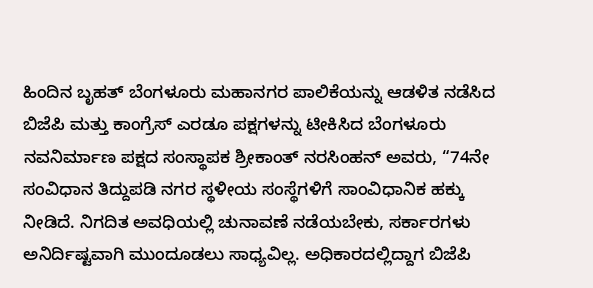ಹಿಂದಿನ ಬೃಹತ್ ಬೆಂಗಳೂರು ಮಹಾನಗರ ಪಾಲಿಕೆಯನ್ನು ಆಡಳಿತ ನಡೆಸಿದ ಬಿಜೆಪಿ ಮತ್ತು ಕಾಂಗ್ರೆಸ್ ಎರಡೂ ಪಕ್ಷಗಳನ್ನು ಟೀಕಿಸಿದ ಬೆಂಗಳೂರು ನವನಿರ್ಮಾಣ ಪಕ್ಷದ ಸಂಸ್ಥಾಪಕ ಶ್ರೀಕಾಂತ್ ನರಸಿಂಹನ್ ಅವರು, “74ನೇ ಸಂವಿಧಾನ ತಿದ್ದುಪಡಿ ನಗರ ಸ್ಥಳೀಯ ಸಂಸ್ಥೆಗಳಿಗೆ ಸಾಂವಿಧಾನಿಕ ಹಕ್ಕು ನೀಡಿದೆ. ನಿಗದಿತ ಅವಧಿಯಲ್ಲಿ ಚುನಾವಣೆ ನಡೆಯಬೇಕು, ಸರ್ಕಾರಗಳು ಅನಿರ್ದಿಷ್ಟವಾಗಿ ಮುಂದೂಡಲು ಸಾಧ್ಯವಿಲ್ಲ. ಅಧಿಕಾರದಲ್ಲಿದ್ದಾಗ ಬಿಜೆಪಿ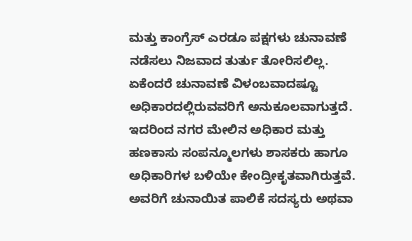ಮತ್ತು ಕಾಂಗ್ರೆಸ್ ಎರಡೂ ಪಕ್ಷಗಳು ಚುನಾವಣೆ ನಡೆಸಲು ನಿಜವಾದ ತುರ್ತು ತೋರಿಸಲಿಲ್ಲ.
ಏಕೆಂದರೆ ಚುನಾವಣೆ ವಿಳಂಬವಾದಷ್ಟೂ ಅಧಿಕಾರದಲ್ಲಿರುವವರಿಗೆ ಅನುಕೂಲವಾಗುತ್ತದೆ. ಇದರಿಂದ ನಗರ ಮೇಲಿನ ಅಧಿಕಾರ ಮತ್ತು ಹಣಕಾಸು ಸಂಪನ್ಮೂಲಗಳು ಶಾಸಕರು ಹಾಗೂ ಅಧಿಕಾರಿಗಳ ಬಳಿಯೇ ಕೇಂದ್ರೀಕೃತವಾಗಿರುತ್ತವೆ. ಅವರಿಗೆ ಚುನಾಯಿತ ಪಾಲಿಕೆ ಸದಸ್ಯರು ಅಥವಾ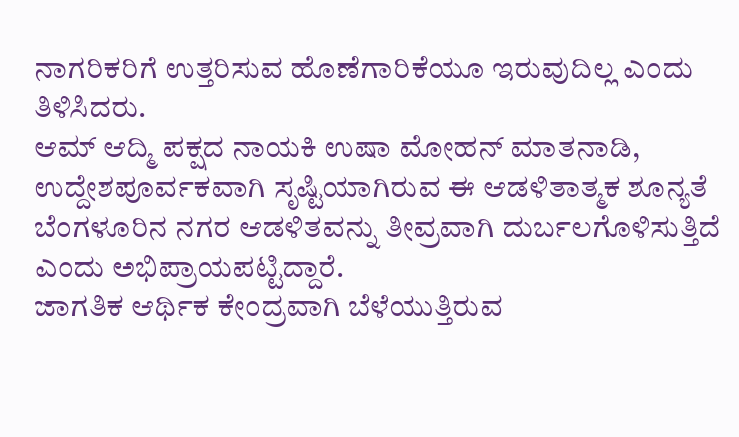ನಾಗರಿಕರಿಗೆ ಉತ್ತರಿಸುವ ಹೊಣೆಗಾರಿಕೆಯೂ ಇರುವುದಿಲ್ಲ ಎಂದು ತಿಳಿಸಿದರು.
ಆಮ್ ಆದ್ಮಿ ಪಕ್ಷದ ನಾಯಕಿ ಉಷಾ ಮೋಹನ್ ಮಾತನಾಡಿ, ಉದ್ದೇಶಪೂರ್ವಕವಾಗಿ ಸೃಷ್ಟಿಯಾಗಿರುವ ಈ ಆಡಳಿತಾತ್ಮಕ ಶೂನ್ಯತೆ ಬೆಂಗಳೂರಿನ ನಗರ ಆಡಳಿತವನ್ನು ತೀವ್ರವಾಗಿ ದುರ್ಬಲಗೊಳಿಸುತ್ತಿದೆ ಎಂದು ಅಭಿಪ್ರಾಯಪಟ್ಟಿದ್ದಾರೆ.
ಜಾಗತಿಕ ಆರ್ಥಿಕ ಕೇಂದ್ರವಾಗಿ ಬೆಳೆಯುತ್ತಿರುವ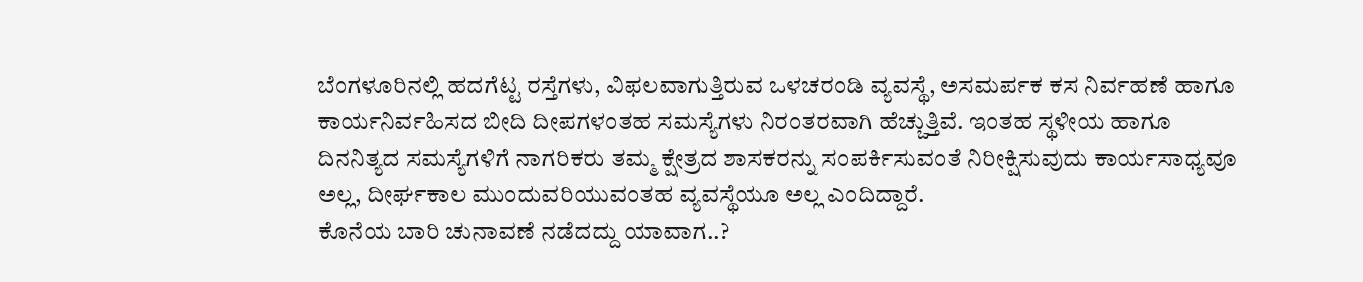ಬೆಂಗಳೂರಿನಲ್ಲಿ ಹದಗೆಟ್ಟ ರಸ್ತೆಗಳು, ವಿಫಲವಾಗುತ್ತಿರುವ ಒಳಚರಂಡಿ ವ್ಯವಸ್ಥೆ, ಅಸಮರ್ಪಕ ಕಸ ನಿರ್ವಹಣೆ ಹಾಗೂ ಕಾರ್ಯನಿರ್ವಹಿಸದ ಬೀದಿ ದೀಪಗಳಂತಹ ಸಮಸ್ಯೆಗಳು ನಿರಂತರವಾಗಿ ಹೆಚ್ಚುತ್ತಿವೆ. ಇಂತಹ ಸ್ಥಳೀಯ ಹಾಗೂ ದಿನನಿತ್ಯದ ಸಮಸ್ಯೆಗಳಿಗೆ ನಾಗರಿಕರು ತಮ್ಮ ಕ್ಷೇತ್ರದ ಶಾಸಕರನ್ನು ಸಂಪರ್ಕಿಸುವಂತೆ ನಿರೀಕ್ಷಿಸುವುದು ಕಾರ್ಯಸಾಧ್ಯವೂ ಅಲ್ಲ, ದೀರ್ಘಕಾಲ ಮುಂದುವರಿಯುವಂತಹ ವ್ಯವಸ್ಥೆಯೂ ಅಲ್ಲ ಎಂದಿದ್ದಾರೆ.
ಕೊನೆಯ ಬಾರಿ ಚುನಾವಣೆ ನಡೆದದ್ದು ಯಾವಾಗ..?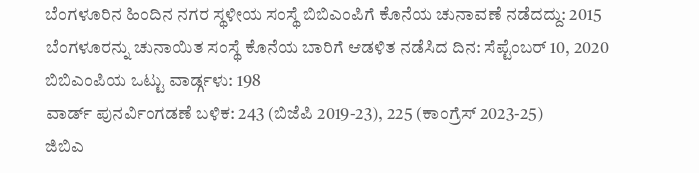ಬೆಂಗಳೂರಿನ ಹಿಂದಿನ ನಗರ ಸ್ಥಳೀಯ ಸಂಸ್ಥೆ ಬಿಬಿಎಂಪಿಗೆ ಕೊನೆಯ ಚುನಾವಣೆ ನಡೆದದ್ದು: 2015
ಬೆಂಗಳೂರನ್ನು ಚುನಾಯಿತ ಸಂಸ್ಥೆ ಕೊನೆಯ ಬಾರಿಗೆ ಆಡಳಿತ ನಡೆಸಿದ ದಿನ: ಸೆಪ್ಟೆಂಬರ್ 10, 2020
ಬಿಬಿಎಂಪಿಯ ಒಟ್ಟು ವಾರ್ಡ್ಗಳು: 198
ವಾರ್ಡ್ ಪುನರ್ವಿಂಗಡಣೆ ಬಳಿಕ: 243 (ಬಿಜೆಪಿ 2019-23), 225 (ಕಾಂಗ್ರೆಸ್ 2023-25)
ಜಿಬಿಎ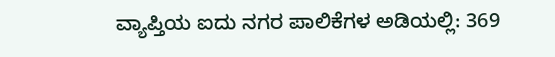ವ್ಯಾಪ್ತಿಯ ಐದು ನಗರ ಪಾಲಿಕೆಗಳ ಅಡಿಯಲ್ಲಿ: 369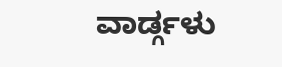ವಾರ್ಡ್ಗಳು